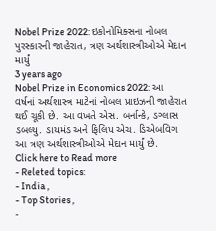Nobel Prize 2022: ઇકોનોમિક્સના નોબલ પુરસ્કારની જાહેરાત, ત્રણ અર્થશાસ્ત્રીઓએ મેદાન માર્યું
3 years ago
Nobel Prize in Economics 2022: આ વર્ષનાં અર્થશાસ્ત્ર માટેનાં નોબલ પ્રાઇઝની જાહેરાત થઈ ચૂકી છે. આ વખતે એસ. બર્નાન્કે, ડગ્લાસ ડબલ્યુ. ડાયમંડ અને ફિલિપ એચ. ડિએબવિગ આ ત્રણ અર્થશાસ્ત્રીઓએ મેદાન માર્યું છે.
Click here to Read more
- Releted topics:
- India ,
- Top Stories ,
-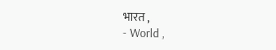भारत ,
- World ,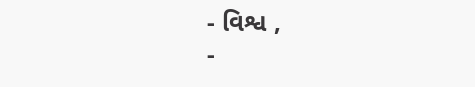- વિશ્વ ,
-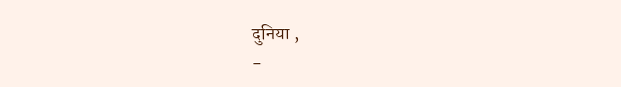दुनिया ,
-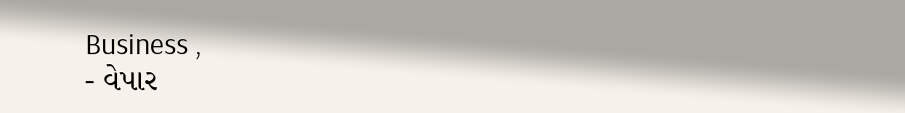Business ,
- વેપાર